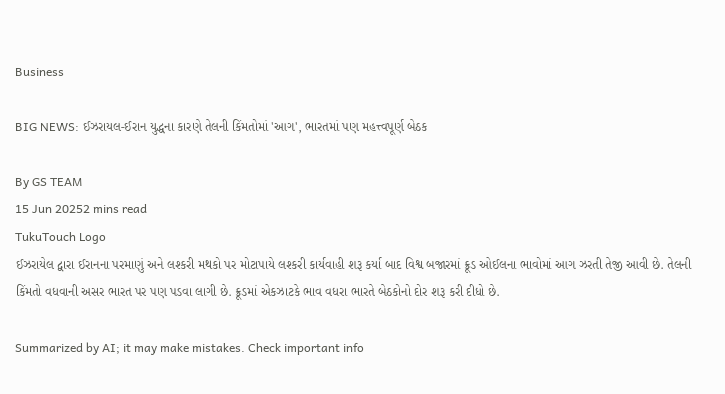Business

BIG NEWS: ઈઝરાયલ-ઈરાન યુદ્ધના કારણે તેલની કિંમતોમાં 'આગ', ભારતમાં પણ મહત્ત્વપૂર્ણ બેઠક

By GS TEAM
15 Jun 20252 mins read
TukuTouch Logo
ઈઝરાયેલ દ્વારા ઈરાનના પરમાણું અને લશ્કરી મથકો પર મોટાપાયે લશ્કરી કાર્યવાહી શરૂ કર્યા બાદ વિશ્વ બજારમાં ક્રૂડ ઓઈલના ભાવોમાં આગ ઝરતી તેજી આવી છે. તેલની કિંમતો વધવાની અસર ભારત પર પણ પડવા લાગી છે. ક્રૂડમાં એકઝાટકે ભાવ વધરા ભારતે બેઠકોનો દોર શરૂ કરી દીધો છે.

Summarized by AI; it may make mistakes. Check important info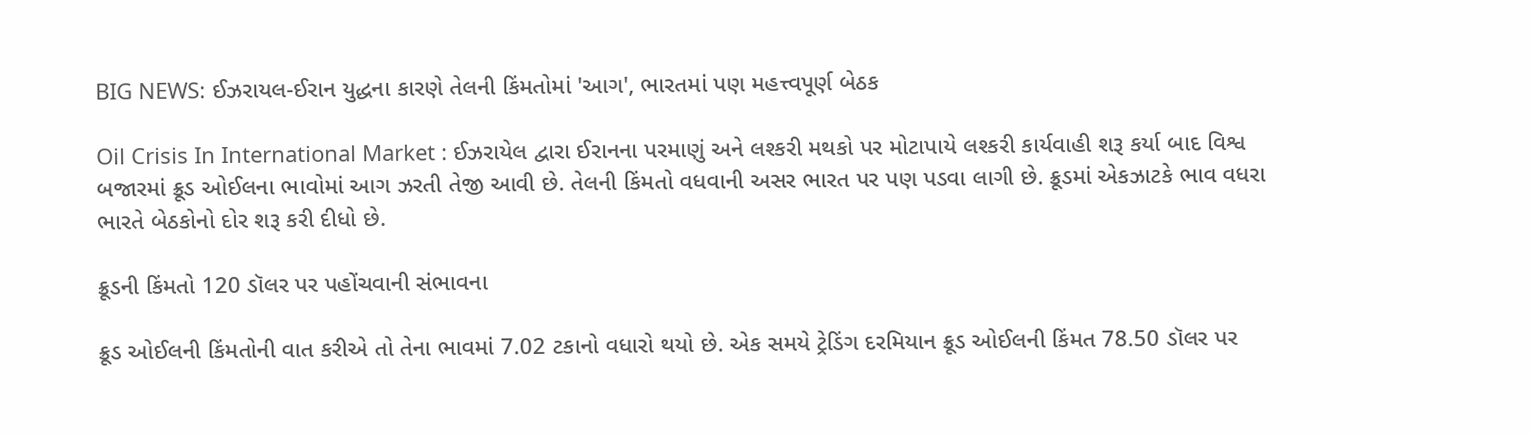BIG NEWS: ઈઝરાયલ-ઈરાન યુદ્ધના કારણે તેલની કિંમતોમાં 'આગ', ભારતમાં પણ મહત્ત્વપૂર્ણ બેઠક

Oil Crisis In International Market : ઈઝરાયેલ દ્વારા ઈરાનના પરમાણું અને લશ્કરી મથકો પર મોટાપાયે લશ્કરી કાર્યવાહી શરૂ કર્યા બાદ વિશ્વ બજારમાં ક્રૂડ ઓઈલના ભાવોમાં આગ ઝરતી તેજી આવી છે. તેલની કિંમતો વધવાની અસર ભારત પર પણ પડવા લાગી છે. ક્રૂડમાં એકઝાટકે ભાવ વધરા ભારતે બેઠકોનો દોર શરૂ કરી દીધો છે.

ક્રૂડની કિંમતો 120 ડૉલર પર પહોંચવાની સંભાવના

ક્રૂડ ઓઈલની કિંમતોની વાત કરીએ તો તેના ભાવમાં 7.02 ટકાનો વધારો થયો છે. એક સમયે ટ્રેડિંગ દરમિયાન ક્રૂડ ઓઈલની કિંમત 78.50 ડૉલર પર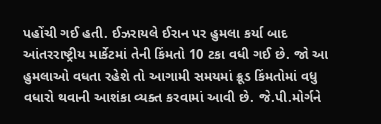પહોંચી ગઈ હતી. ઈઝરાયલે ઈરાન પર હુમલા કર્યા બાદ આંતરરાષ્ટ્રીય માર્કેટમાં તેની કિંમતો 10 ટકા વધી ગઈ છે. જો આ હુમલાઓ વધતા રહેશે તો આગામી સમયમાં ક્રૂડ કિંમતોમાં વધુ વધારો થવાની આશંકા વ્યક્ત કરવામાં આવી છે. જે.પી.મોર્ગને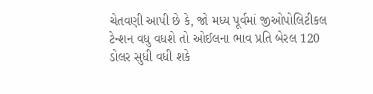ચેતવણી આપી છે કે, જો મધ્ય પૂર્વમાં જીઓપોલિટીકલ ટેન્શન વધુ વધશે તો ઓઈલના ભાવ પ્રતિ બેરલ 120 ડોલર સુધી વધી શકે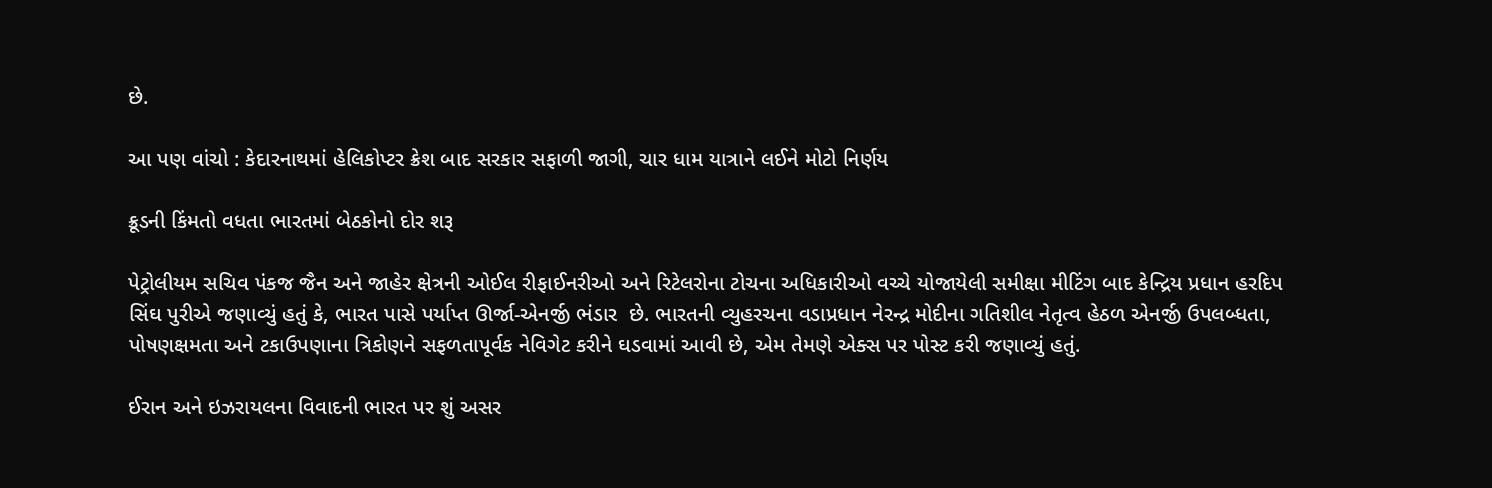છે.

આ પણ વાંચો : કેદારનાથમાં હેલિકોપ્ટર ક્રેશ બાદ સરકાર સફાળી જાગી, ચાર ધામ યાત્રાને લઈને મોટો નિર્ણય

ક્રૂડની કિંમતો વધતા ભારતમાં બેઠકોનો દોર શરૂ

પેટ્રોલીયમ સચિવ પંકજ જૈન અને જાહેર ક્ષેત્રની ઓઈલ રીફાઈનરીઓ અને રિટેલરોના ટોચના અધિકારીઓ વચ્ચે યોજાયેલી સમીક્ષા મીટિંગ બાદ કેન્દ્રિય પ્રધાન હરદિપ સિંઘ પુરીએ જણાવ્યું હતું કે, ભારત પાસે પર્યાપ્ત ઊર્જા-એનર્જી ભંડાર  છે. ભારતની વ્યુહરચના વડાપ્રધાન નેરન્દ્ર મોદીના ગતિશીલ નેતૃત્વ હેઠળ એનર્જી ઉપલબ્ધતા, પોષણક્ષમતા અને ટકાઉપણાના ત્રિકોણને સફળતાપૂર્વક નેવિગેટ કરીને ઘડવામાં આવી છે, એમ તેમણે એક્સ પર પોસ્ટ કરી જણાવ્યું હતું.

ઈરાન અને ઇઝરાયલના વિવાદની ભારત પર શું અસર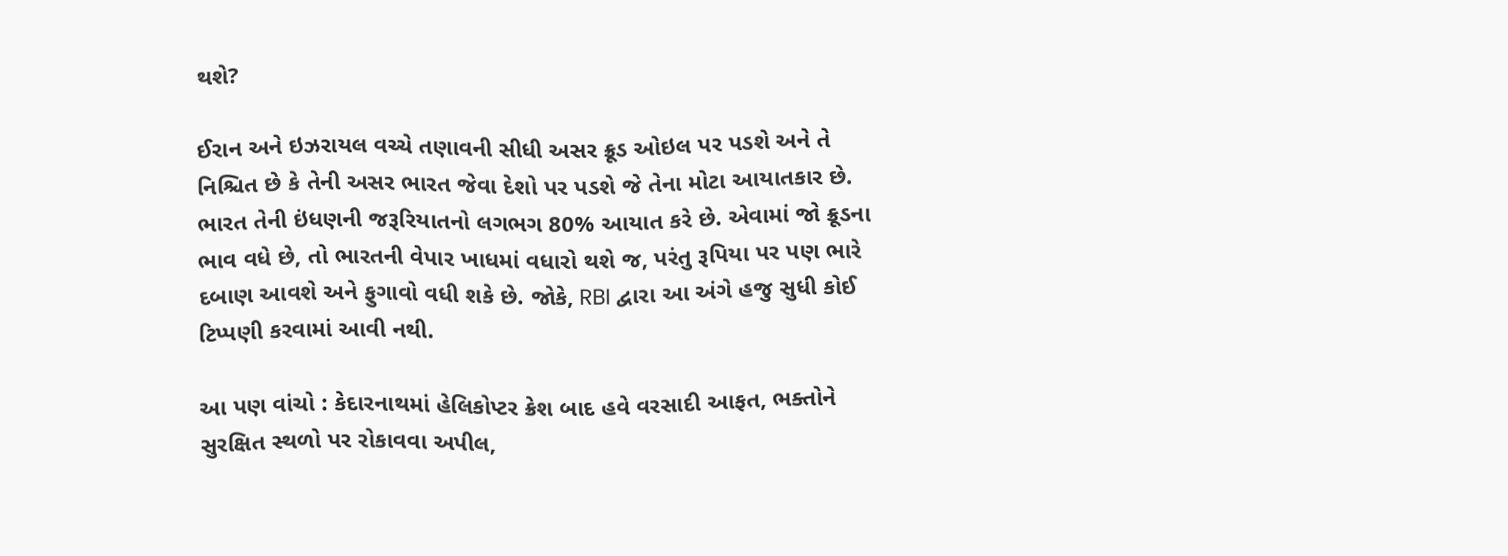થશે?

ઈરાન અને ઇઝરાયલ વચ્ચે તણાવની સીધી અસર ક્રૂડ ઓઇલ પર પડશે અને તે નિશ્ચિત છે કે તેની અસર ભારત જેવા દેશો પર પડશે જે તેના મોટા આયાતકાર છે. ભારત તેની ઇંધણની જરૂરિયાતનો લગભગ 80% આયાત કરે છે. એવામાં જો ક્રૂડના ભાવ વધે છે, તો ભારતની વેપાર ખાધમાં વધારો થશે જ, પરંતુ રૂપિયા પર પણ ભારે દબાણ આવશે અને ફુગાવો વધી શકે છે. જોકે, RBI દ્વારા આ અંગે હજુ સુધી કોઈ ટિપ્પણી કરવામાં આવી નથી.

આ પણ વાંચો : કેદારનાથમાં હેલિકોપ્ટર ક્રેશ બાદ હવે વરસાદી આફત, ભક્તોને સુરક્ષિત સ્થળો પર રોકાવવા અપીલ,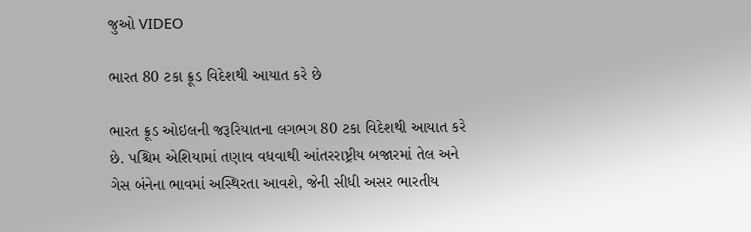જુઓ VIDEO

ભારત 80 ટકા ક્રૂડ વિદેશથી આયાત કરે છે

ભારત ક્રૂડ ઓઇલની જરૂરિયાતના લગભગ 80 ટકા વિદેશથી આયાત કરે છે. પશ્ચિમ એશિયામાં તણાવ વધવાથી આંતરરાષ્ટ્રીય બજારમાં તેલ અને ગેસ બંનેના ભાવમાં અસ્થિરતા આવશે, જેની સીધી અસર ભારતીય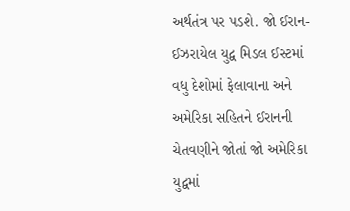અર્થતંત્ર પર પડશે. જો ઈરાન-ઈઝરાયેલ યુદ્વ મિડલ ઈસ્ટમાં વધુ દેશોમાં ફેલાવાના અને અમેરિકા સહિતને ઈરાનની ચેતવણીને જોતાં જો અમેરિકા યુદ્વમાં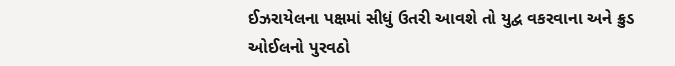ઈઝરાયેલના પક્ષમાં સીધું ઉતરી આવશે તો યુદ્વ વકરવાના અને ક્રુડ ઓઈલનો પુરવઠો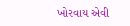ખોરવાય એવી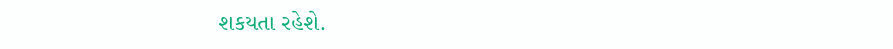શકયતા રહેશે.